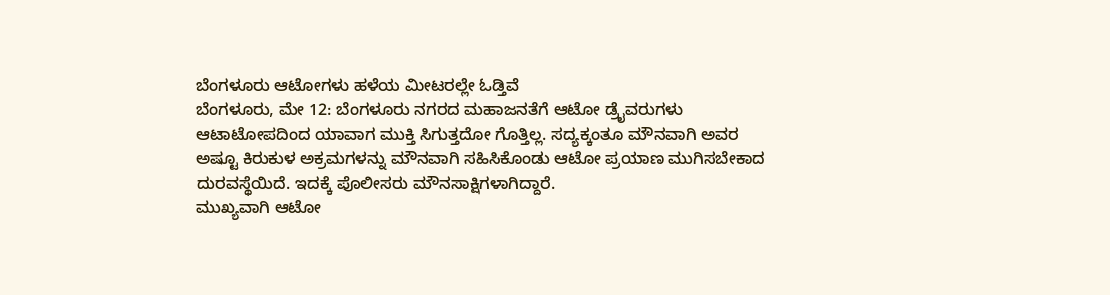ಬೆಂಗಳೂರು ಆಟೋಗಳು ಹಳೆಯ ಮೀಟರಲ್ಲೇ ಓಡ್ತಿವೆ
ಬೆಂಗಳೂರು, ಮೇ 12: ಬೆಂಗಳೂರು ನಗರದ ಮಹಾಜನತೆಗೆ ಆಟೋ ಡ್ರೈವರುಗಳು ಆಟಾಟೋಪದಿಂದ ಯಾವಾಗ ಮುಕ್ತಿ ಸಿಗುತ್ತದೋ ಗೊತ್ತಿಲ್ಲ. ಸದ್ಯಕ್ಕಂತೂ ಮೌನವಾಗಿ ಅವರ ಅಷ್ಟೂ ಕಿರುಕುಳ ಅಕ್ರಮಗಳನ್ನು ಮೌನವಾಗಿ ಸಹಿಸಿಕೊಂಡು ಆಟೋ ಪ್ರಯಾಣ ಮುಗಿಸಬೇಕಾದ ದುರವಸ್ಥೆಯಿದೆ. ಇದಕ್ಕೆ ಪೊಲೀಸರು ಮೌನಸಾಕ್ಷಿಗಳಾಗಿದ್ದಾರೆ.
ಮುಖ್ಯವಾಗಿ ಆಟೋ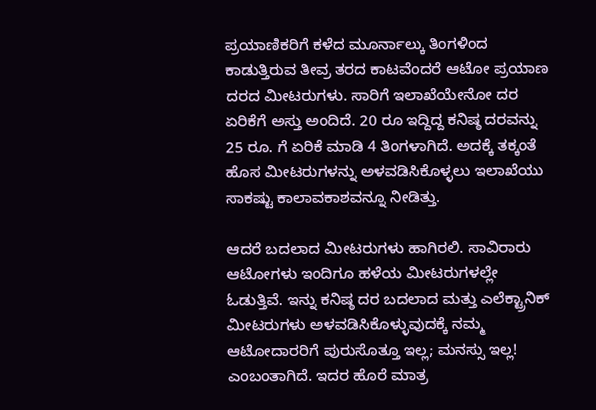ಪ್ರಯಾಣಿಕರಿಗೆ ಕಳೆದ ಮೂರ್ನಾಲ್ಕು ತಿಂಗಳಿಂದ ಕಾಡುತ್ತಿರುವ ತೀವ್ರ ತರದ ಕಾಟವೆಂದರೆ ಆಟೋ ಪ್ರಯಾಣ ದರದ ಮೀಟರುಗಳು. ಸಾರಿಗೆ ಇಲಾಖೆಯೇನೋ ದರ ಏರಿಕೆಗೆ ಅಸ್ತು ಅಂದಿದೆ. 20 ರೂ ಇದ್ದಿದ್ದ ಕನಿಷ್ಠ ದರವನ್ನು 25 ರೂ. ಗೆ ಏರಿಕೆ ಮಾಡಿ 4 ತಿಂಗಳಾಗಿದೆ. ಅದಕ್ಕೆ ತಕ್ಕಂತೆ ಹೊಸ ಮೀಟರುಗಳನ್ನು ಅಳವಡಿಸಿಕೊಳ್ಳಲು ಇಲಾಖೆಯು ಸಾಕಷ್ಟು ಕಾಲಾವಕಾಶವನ್ನೂ ನೀಡಿತ್ತು.

ಆದರೆ ಬದಲಾದ ಮೀಟರುಗಳು ಹಾಗಿರಲಿ. ಸಾವಿರಾರು ಆಟೋಗಳು ಇಂದಿಗೂ ಹಳೆಯ ಮೀಟರುಗಳಲ್ಲೇ ಓಡುತ್ತಿವೆ. ಇನ್ನು ಕನಿಷ್ಠ ದರ ಬದಲಾದ ಮತ್ತು ಎಲೆಕ್ಟ್ರಾನಿಕ್ ಮೀಟರುಗಳು ಅಳವಡಿಸಿಕೊಳ್ಳುವುದಕ್ಕೆ ನಮ್ಮ ಆಟೋದಾರರಿಗೆ ಪುರುಸೊತ್ತೂ ಇಲ್ಲ; ಮನಸ್ಸು ಇಲ್ಲ! ಎಂಬಂತಾಗಿದೆ. ಇದರ ಹೊರೆ ಮಾತ್ರ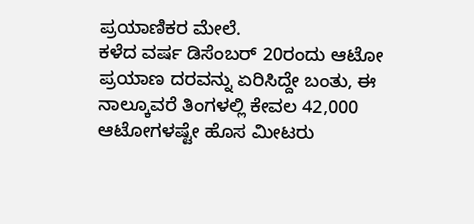ಪ್ರಯಾಣಿಕರ ಮೇಲೆ.
ಕಳೆದ ವರ್ಷ ಡಿಸೆಂಬರ್ 20ರಂದು ಆಟೋ ಪ್ರಯಾಣ ದರವನ್ನು ಏರಿಸಿದ್ದೇ ಬಂತು, ಈ ನಾಲ್ಕೂವರೆ ತಿಂಗಳಲ್ಲಿ ಕೇವಲ 42,000 ಆಟೋಗಳಷ್ಟೇ ಹೊಸ ಮೀಟರು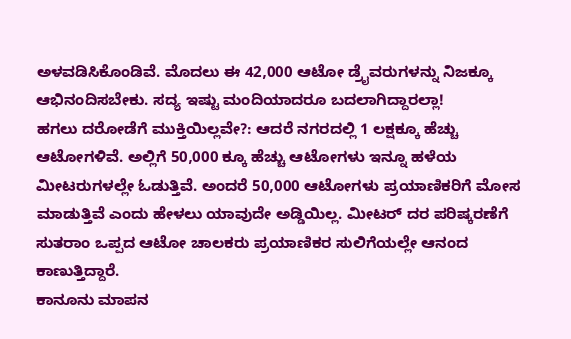ಅಳವಡಿಸಿಕೊಂಡಿವೆ. ಮೊದಲು ಈ 42,000 ಆಟೋ ಡ್ರೈವರುಗಳನ್ನು ನಿಜಕ್ಕೂ ಆಭಿನಂದಿಸಬೇಕು. ಸದ್ಯ ಇಷ್ಟು ಮಂದಿಯಾದರೂ ಬದಲಾಗಿದ್ದಾರಲ್ಲಾ!
ಹಗಲು ದರೋಡೆಗೆ ಮುಕ್ತಿಯಿಲ್ಲವೇ?: ಆದರೆ ನಗರದಲ್ಲಿ 1 ಲಕ್ಷಕ್ಕೂ ಹೆಚ್ಚು ಆಟೋಗಳಿವೆ. ಅಲ್ಲಿಗೆ 50,000 ಕ್ಕೂ ಹೆಚ್ಚು ಆಟೋಗಳು ಇನ್ನೂ ಹಳೆಯ ಮೀಟರುಗಳಲ್ಲೇ ಓಡುತ್ತಿವೆ. ಅಂದರೆ 50,000 ಆಟೋಗಳು ಪ್ರಯಾಣಿಕರಿಗೆ ಮೋಸ ಮಾಡುತ್ತಿವೆ ಎಂದು ಹೇಳಲು ಯಾವುದೇ ಅಡ್ಡಿಯಿಲ್ಲ. ಮೀಟರ್ ದರ ಪರಿಷ್ಕರಣೆಗೆ ಸುತರಾಂ ಒಪ್ಪದ ಆಟೋ ಚಾಲಕರು ಪ್ರಯಾಣಿಕರ ಸುಲಿಗೆಯಲ್ಲೇ ಆನಂದ ಕಾಣುತ್ತಿದ್ದಾರೆ.
ಕಾನೂನು ಮಾಪನ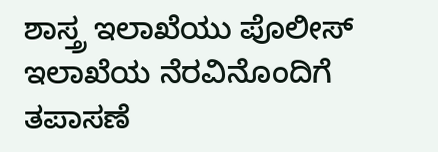ಶಾಸ್ತ್ರ ಇಲಾಖೆಯು ಪೊಲೀಸ್ ಇಲಾಖೆಯ ನೆರವಿನೊಂದಿಗೆ ತಪಾಸಣೆ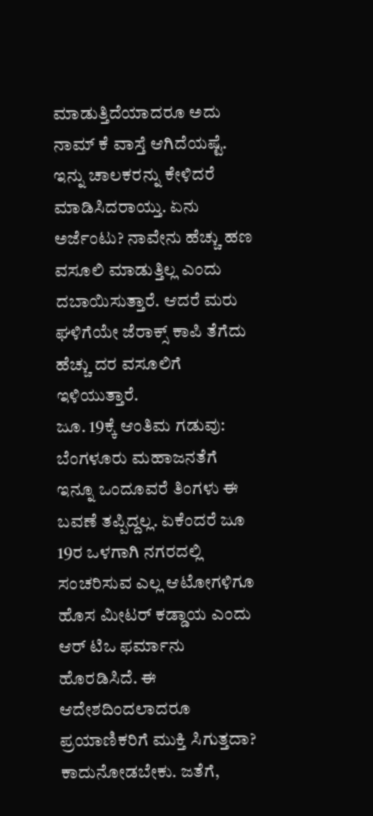ಮಾಡುತ್ತಿದೆಯಾದರೂ ಅದು ನಾಮ್ ಕೆ ವಾಸ್ತೆ ಆಗಿದೆಯಷ್ಟೆ. ಇನ್ನು ಚಾಲಕರನ್ನು ಕೇಳಿದರೆ ಮಾಡಿಸಿದರಾಯ್ತು. ಏನು ಅರ್ಜೆಂಟು? ನಾವೇನು ಹೆಚ್ಚು ಹಣ ವಸೂಲಿ ಮಾಡುತ್ತಿಲ್ಲ ಎಂದು ದಬಾಯಿಸುತ್ತಾರೆ. ಆದರೆ ಮರು ಘಳಿಗೆಯೇ ಜೆರಾಕ್ಸ್ ಕಾಪಿ ತೆಗೆದು ಹೆಚ್ಚು ದರ ವಸೂಲಿಗೆ ಇಳಿಯುತ್ತಾರೆ.
ಜೂ. 19ಕ್ಕೆ ಆಂತಿಮ ಗಡುವು: ಬೆಂಗಳೂರು ಮಹಾಜನತೆಗೆ ಇನ್ನೂ ಒಂದೂವರೆ ತಿಂಗಳು ಈ ಬವಣೆ ತಪ್ಪಿದ್ದಲ್ಲ. ಏಕೆಂದರೆ ಜೂ 19ರ ಒಳಗಾಗಿ ನಗರದಲ್ಲಿ ಸಂಚರಿಸುವ ಎಲ್ಲ ಆಟೋಗಳಿಗೂ ಹೊಸ ಮೀಟರ್ ಕಡ್ಡಾಯ ಎಂದು ಆರ್ ಟಿಒ ಫರ್ಮಾನು ಹೊರಡಿಸಿದೆ. ಈ ಆದೇಶದಿಂದಲಾದರೂ ಪ್ರಯಾಣಿಕರಿಗೆ ಮುಕ್ತಿ ಸಿಗುತ್ತದಾ? ಕಾದುನೋಡಬೇಕು. ಜತೆಗೆ,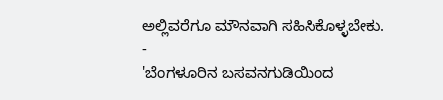ಅಲ್ಲಿವರೆಗೂ ಮೌನವಾಗಿ ಸಹಿಸಿಕೊಳ್ಳಬೇಕು.
-
'ಬೆಂಗಳೂರಿನ ಬಸವನಗುಡಿಯಿಂದ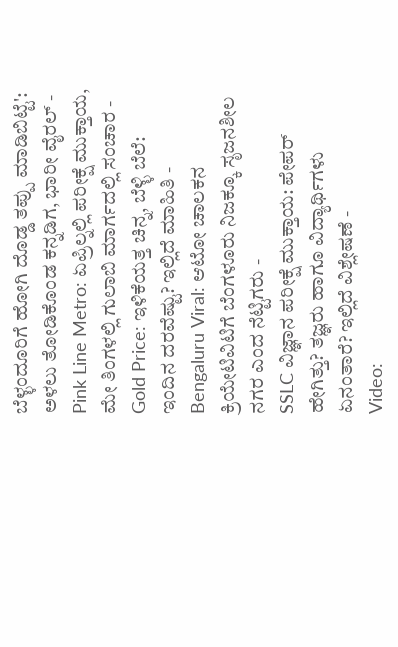ಬೆಳ್ಳಂದೂರಿಗೆ ಹೋಗಿ ದೊಡ್ಡ ತಪ್ಪು ಮಾಡಿಬಿಟ್ಟೆ': ಅಳಲು ತೋಡಿಕೊಂಡ ಕನ್ನಡಿಗ, ಭಾರೀ ವೈರಲ್ -
Pink Line Metro: ಏಪ್ರಿಲ್ನಲ್ಲಿ ಪರೀಕ್ಷೆ ಮುಕ್ತಾಯ, ಮೇ ತಿಂಗಳಲ್ಲಿ ಗುಲಾಬಿ ಮಾರ್ಗದಲ್ಲಿ ಸಂಚಾರ -
Gold Price: ಇಳಿಕೆಯತ್ತ ಚಿನ್ನ, ಬೆಳ್ಳಿ ಬೆಲೆ: ಇಂದಿನ ದರವೆಷ್ಟು? ಇಲ್ಲಿದೆ ಮಾಹಿತಿ -
Bengaluru Viral: ಆಟೋ ಚಾಲಕನ ಕ್ರಿಯೇಟಿವಿಟಿಗೆ ಬೆಂಗಳೂರು ನಿಜಕ್ಕೂ ಸೃಜನಶೀಲ ನಗರ ಎಂದ ನೆಟ್ಟಿಗರು -
SSLC ವಿಜ್ಞಾನ ಪರೀಕ್ಷೆ ಮುಕ್ತಾಯ: ಪೇಪರ್ ಹೇಗಿತ್ತು? ತಜ್ಞರು ಹಾಗೂ ವಿದ್ಯಾರ್ಥಿಗಳು ಏನಂತಾರೆ? ಇಲ್ಲಿದೆ ವಿಶ್ಲೇಷಣೆ -
Video: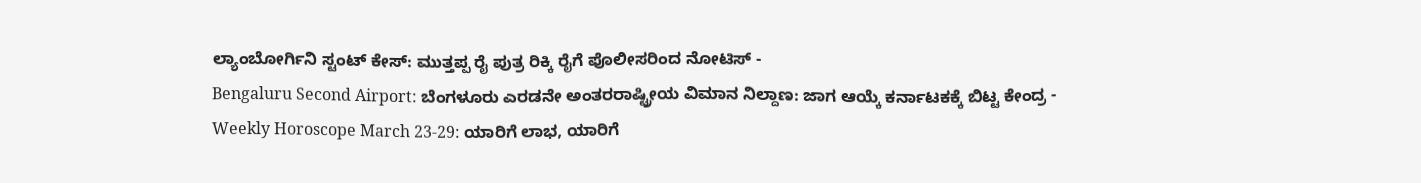ಲ್ಯಾಂಬೋರ್ಗಿನಿ ಸ್ಟಂಟ್ ಕೇಸ್: ಮುತ್ತಪ್ಪ ರೈ ಪುತ್ರ ರಿಕ್ಕಿ ರೈಗೆ ಪೊಲೀಸರಿಂದ ನೋಟಿಸ್ -
Bengaluru Second Airport: ಬೆಂಗಳೂರು ಎರಡನೇ ಅಂತರರಾಷ್ಟ್ರೀಯ ವಿಮಾನ ನಿಲ್ದಾಣ: ಜಾಗ ಆಯ್ಕೆ ಕರ್ನಾಟಕಕ್ಕೆ ಬಿಟ್ಟ ಕೇಂದ್ರ -
Weekly Horoscope March 23-29: ಯಾರಿಗೆ ಲಾಭ, ಯಾರಿಗೆ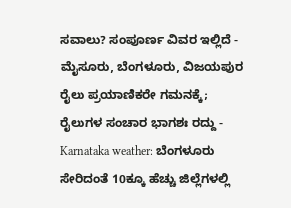ಸವಾಲು? ಸಂಪೂರ್ಣ ವಿವರ ಇಲ್ಲಿದೆ -
ಮೈಸೂರು, ಬೆಂಗಳೂರು, ವಿಜಯಪುರ ರೈಲು ಪ್ರಯಾಣಿಕರೇ ಗಮನಕ್ಕೆ; ರೈಲುಗಳ ಸಂಚಾರ ಭಾಗಶಃ ರದ್ದು -
Karnataka weather: ಬೆಂಗಳೂರು ಸೇರಿದಂತೆ 10ಕ್ಕೂ ಹೆಚ್ಚು ಜಿಲ್ಲೆಗಳಲ್ಲಿ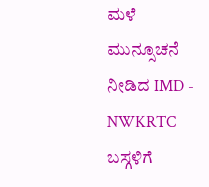ಮಳೆ ಮುನ್ಸೂಚನೆ ನೀಡಿದ IMD -
NWKRTC ಬಸ್ಗಳಿಗೆ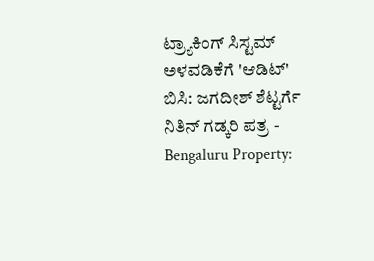ಟ್ರ್ಯಾಕಿಂಗ್ ಸಿಸ್ಟಮ್ ಅಳವಡಿಕೆಗೆ 'ಆಡಿಟ್' ಬಿಸಿ: ಜಗದೀಶ್ ಶೆಟ್ಟರ್ಗೆ ನಿತಿನ್ ಗಡ್ಕರಿ ಪತ್ರ -
Bengaluru Property: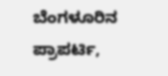ಬೆಂಗಳೂರಿನ ಪ್ರಾಪರ್ಟಿ,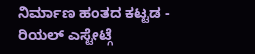ನಿರ್ಮಾಣ ಹಂತದ ಕಟ್ಟಡ - ರಿಯಲ್ ಎಸ್ಟೇಟ್ಗೆ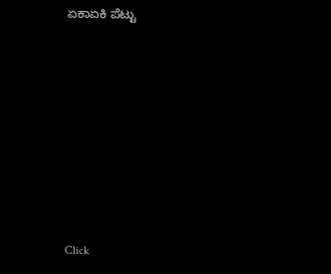ಏಕಾಏಕಿ ಪೆಟ್ಟು












Click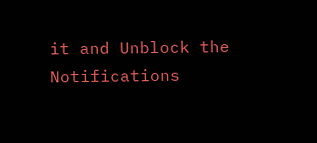it and Unblock the Notifications